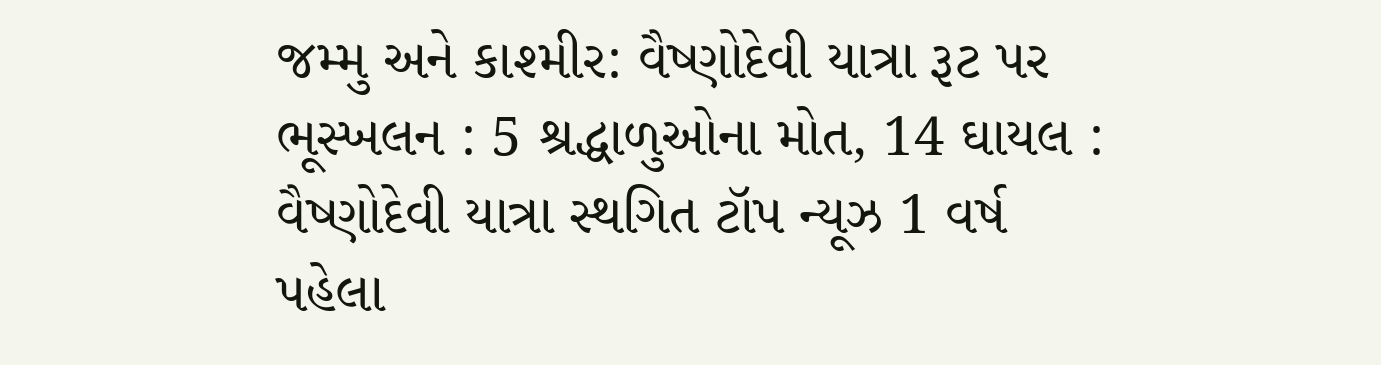જમ્મુ અને કાશ્મીર: વૈષ્ણોદેવી યાત્રા રૂટ પર ભૂસ્ખલન : 5 શ્રદ્ધાળુઓના મોત, 14 ઘાયલ : વૈષ્ણોદેવી યાત્રા સ્થગિત ટૉપ ન્યૂઝ 1 વર્ષ પહેલા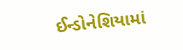ઈન્ડોનેશિયામાં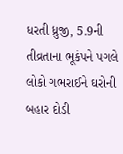ધરતી ધ્રુજી, 5.9ની તીવ્રતાના ભૂકંપને પગલે લોકો ગભરાઈને ઘરોની બહાર દોડી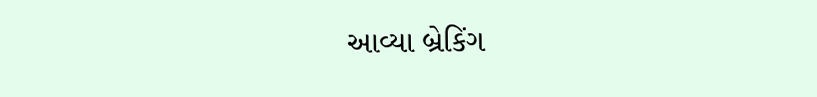આવ્યા બ્રેકિંગ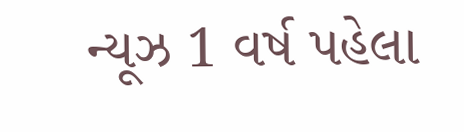ન્યૂઝ 1 વર્ષ પહેલા